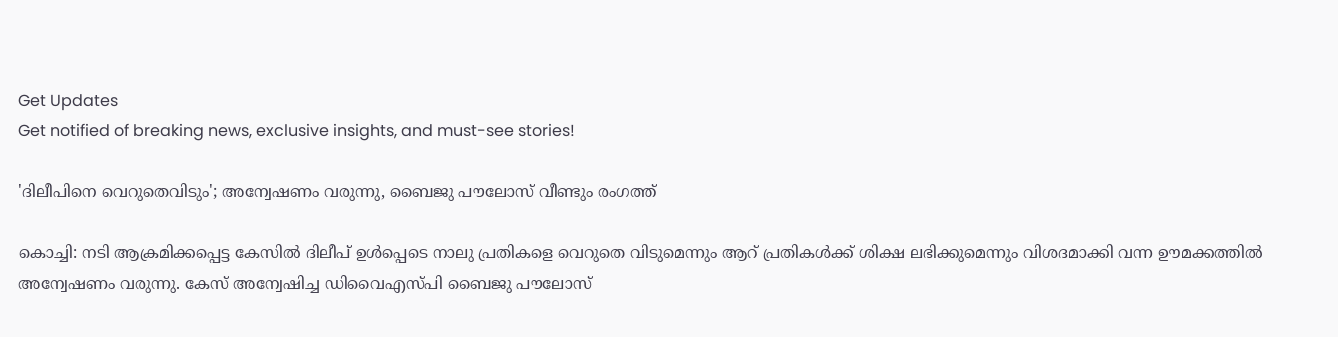Get Updates
Get notified of breaking news, exclusive insights, and must-see stories!

'ദിലീപിനെ വെറുതെവിടും'; അന്വേഷണം വരുന്നു, ബൈജു പൗലോസ് വീണ്ടും രംഗത്ത്

കൊച്ചി: നടി ആക്രമിക്കപ്പെട്ട കേസില്‍ ദിലീപ് ഉള്‍പ്പെടെ നാലു പ്രതികളെ വെറുതെ വിടുമെന്നും ആറ് പ്രതികള്‍ക്ക് ശിക്ഷ ലഭിക്കുമെന്നും വിശദമാക്കി വന്ന ഊമക്കത്തില്‍ അന്വേഷണം വരുന്നു. കേസ് അന്വേഷിച്ച ഡിവൈഎസ്പി ബൈജു പൗലോസ്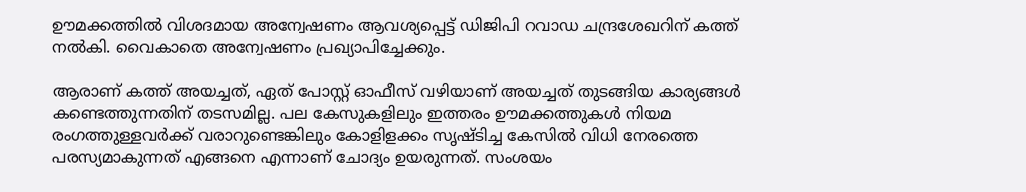ഊമക്കത്തില്‍ വിശദമായ അന്വേഷണം ആവശ്യപ്പെട്ട് ഡിജിപി റവാഡ ചന്ദ്രശേഖറിന് കത്ത് നല്‍കി. വൈകാതെ അന്വേഷണം പ്രഖ്യാപിച്ചേക്കും.

ആരാണ് കത്ത് അയച്ചത്, ഏത് പോസ്റ്റ് ഓഫീസ് വഴിയാണ് അയച്ചത് തുടങ്ങിയ കാര്യങ്ങള്‍ കണ്ടെത്തുന്നതിന് തടസമില്ല. പല കേസുകളിലും ഇത്തരം ഊമക്കത്തുകള്‍ നിയമ രംഗത്തുള്ളവര്‍ക്ക് വരാറുണ്ടെങ്കിലും കോളിളക്കം സൃഷ്ടിച്ച കേസില്‍ വിധി നേരത്തെ പരസ്യമാകുന്നത് എങ്ങനെ എന്നാണ് ചോദ്യം ഉയരുന്നത്. സംശയം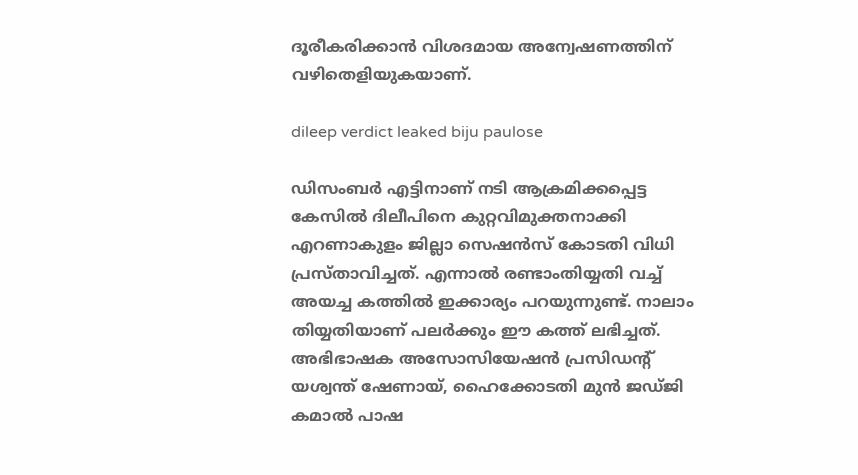ദൂരീകരിക്കാന്‍ വിശദമായ അന്വേഷണത്തിന് വഴിതെളിയുകയാണ്.

dileep verdict leaked biju paulose

ഡിസംബര്‍ എട്ടിനാണ് നടി ആക്രമിക്കപ്പെട്ട കേസില്‍ ദിലീപിനെ കുറ്റവിമുക്തനാക്കി എറണാകുളം ജില്ലാ സെഷന്‍സ് കോടതി വിധി പ്രസ്താവിച്ചത്. എന്നാല്‍ രണ്ടാംതിയ്യതി വച്ച് അയച്ച കത്തില്‍ ഇക്കാര്യം പറയുന്നുണ്ട്. നാലാം തിയ്യതിയാണ് പലര്‍ക്കും ഈ കത്ത് ലഭിച്ചത്. അഭിഭാഷക അസോസിയേഷന്‍ പ്രസിഡന്റ് യശ്വന്ത് ഷേണായ്, ഹൈക്കോടതി മുന്‍ ജഡ്ജി കമാല്‍ പാഷ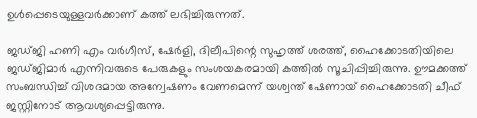ഉള്‍പ്പെടെയുള്ളവര്‍ക്കാണ് കത്ത് ലഭിച്ചിരുന്നത്.

ജഡ്ജി ഹണി എം വര്‍ഗീസ്, ഷേര്‍ളി, ദിലീപിന്റെ സുഹൃത്ത് ശരത്ത്, ഹൈക്കോടതിയിലെ ജഡ്ജിമാര്‍ എന്നിവരുടെ പേരുകളും സംശയകരമായി കത്തില്‍ സൂചിപ്പിച്ചിരുന്നു. ഊമക്കത്ത് സംബന്ധിച്ച് വിശദമായ അന്വേഷണം വേണമെന്ന് യശ്വന്ത് ഷേണായ് ഹൈക്കോടതി ചീഫ് ജസ്റ്റിനോട് ആവശ്യപ്പെട്ടിരുന്നു.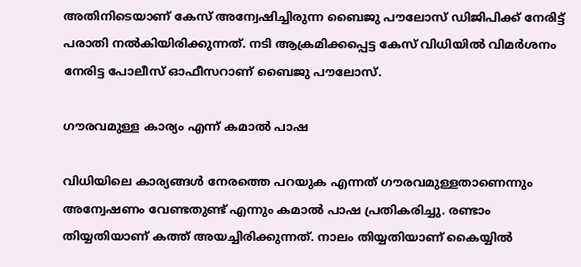അതിനിടെയാണ് കേസ് അന്വേഷിച്ചിരുന്ന ബൈജു പൗലോസ് ഡിജിപിക്ക് നേരിട്ട് പരാതി നല്‍കിയിരിക്കുന്നത്. നടി ആക്രമിക്കപ്പെട്ട കേസ് വിധിയില്‍ വിമര്‍ശനം നേരിട്ട പോലീസ് ഓഫീസറാണ് ബൈജു പൗലോസ്.

ഗൗരവമുള്ള കാര്യം എന്ന് കമാല്‍ പാഷ

വിധിയിലെ കാര്യങ്ങള്‍ നേരത്തെ പറയുക എന്നത് ഗൗരവമുള്ളതാണെന്നും അന്വേഷണം വേണ്ടതുണ്ട് എന്നും കമാല്‍ പാഷ പ്രതികരിച്ചു. രണ്ടാം തിയ്യതിയാണ് കത്ത് അയച്ചിരിക്കുന്നത്. നാലം തിയ്യതിയാണ് കൈയ്യില്‍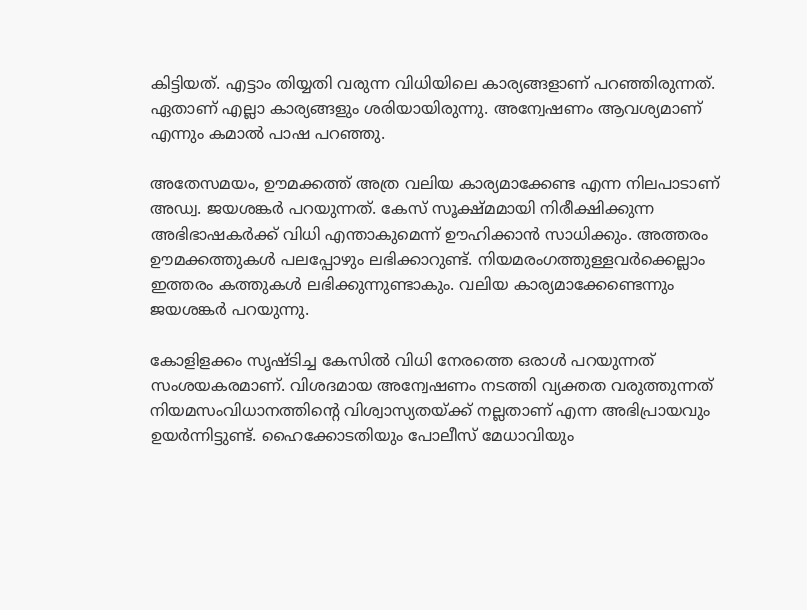കിട്ടിയത്. എട്ടാം തിയ്യതി വരുന്ന വിധിയിലെ കാര്യങ്ങളാണ് പറഞ്ഞിരുന്നത്. ഏതാണ് എല്ലാ കാര്യങ്ങളും ശരിയായിരുന്നു. അന്വേഷണം ആവശ്യമാണ് എന്നും കമാല്‍ പാഷ പറഞ്ഞു.

അതേസമയം, ഊമക്കത്ത് അത്ര വലിയ കാര്യമാക്കേണ്ട എന്ന നിലപാടാണ് അഡ്വ. ജയശങ്കര്‍ പറയുന്നത്. കേസ് സൂക്ഷ്മമായി നിരീക്ഷിക്കുന്ന അഭിഭാഷകര്‍ക്ക് വിധി എന്താകുമെന്ന് ഊഹിക്കാന്‍ സാധിക്കും. അത്തരം ഊമക്കത്തുകള്‍ പലപ്പോഴും ലഭിക്കാറുണ്ട്. നിയമരംഗത്തുള്ളവര്‍ക്കെല്ലാം ഇത്തരം കത്തുകള്‍ ലഭിക്കുന്നുണ്ടാകും. വലിയ കാര്യമാക്കേണ്ടെന്നും ജയശങ്കര്‍ പറയുന്നു.

കോളിളക്കം സൃഷ്ടിച്ച കേസില്‍ വിധി നേരത്തെ ഒരാള്‍ പറയുന്നത് സംശയകരമാണ്. വിശദമായ അന്വേഷണം നടത്തി വ്യക്തത വരുത്തുന്നത് നിയമസംവിധാനത്തിന്റെ വിശ്വാസ്യതയ്ക്ക് നല്ലതാണ് എന്ന അഭിപ്രായവും ഉയര്‍ന്നിട്ടുണ്ട്. ഹൈക്കോടതിയും പോലീസ് മേധാവിയും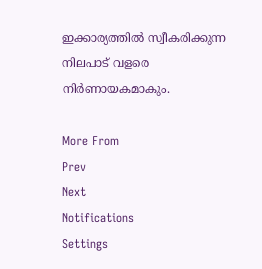ഇക്കാര്യത്തില്‍ സ്വീകരിക്കുന്ന നിലപാട് വളരെ നിര്‍ണായകമാകും.

More From
Prev
Next
Notifications
Settings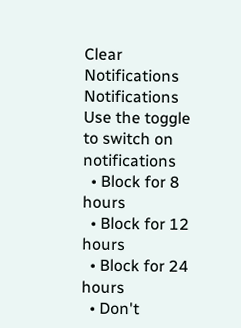Clear Notifications
Notifications
Use the toggle to switch on notifications
  • Block for 8 hours
  • Block for 12 hours
  • Block for 24 hours
  • Don't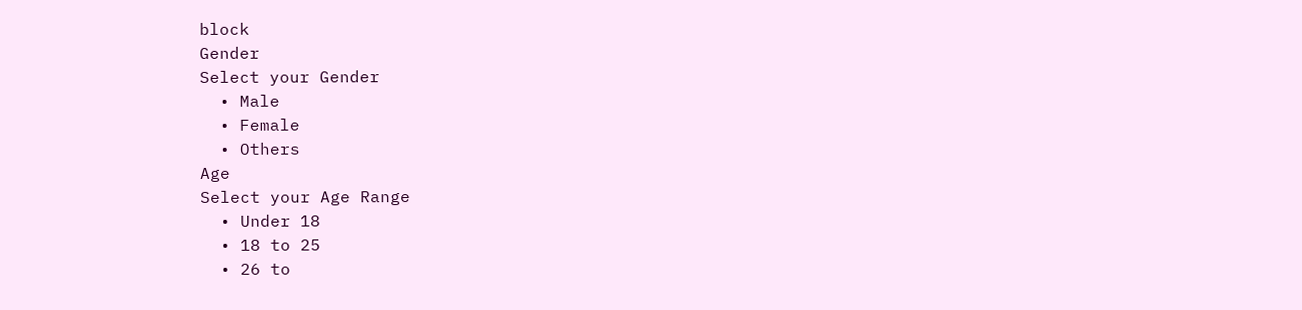block
Gender
Select your Gender
  • Male
  • Female
  • Others
Age
Select your Age Range
  • Under 18
  • 18 to 25
  • 26 to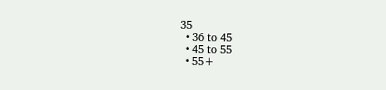35
  • 36 to 45
  • 45 to 55
  • 55+